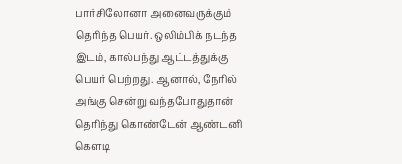பார்சிலோனா அனைவருக்கும் தெரிந்த பெயர். ஒலிம்பிக் நடந்த இடம், கால்பந்து ஆட்டத்துக்கு பெயர் பெற்றது. ஆனால், நேரில் அங்கு சென்று வந்தபோதுதான் தெரிந்து கொண்டேன் ஆண்டனி கௌடி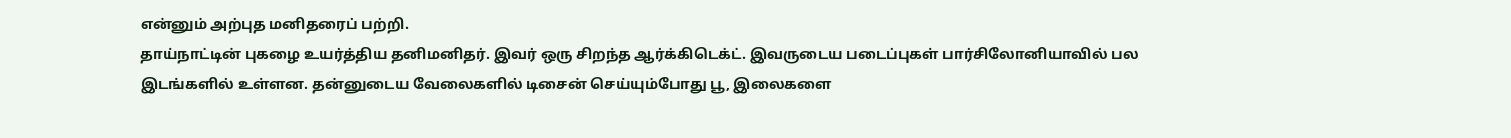என்னும் அற்புத மனிதரைப் பற்றி.
தாய்நாட்டின் புகழை உயர்த்திய தனிமனிதர். இவர் ஒரு சிறந்த ஆர்க்கிடெக்ட். இவருடைய படைப்புகள் பார்சிலோனியாவில் பல இடங்களில் உள்ளன. தன்னுடைய வேலைகளில் டிசைன் செய்யும்போது பூ, இலைகளை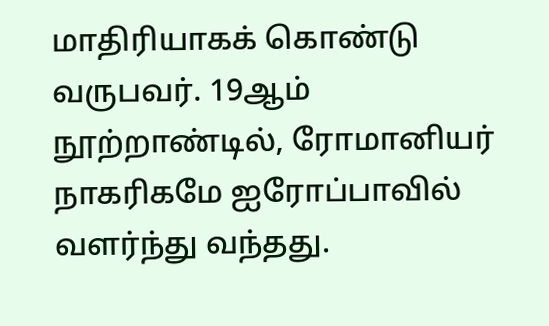மாதிரியாகக் கொண்டு வருபவர். 19ஆம் நூற்றாண்டில், ரோமானியர் நாகரிகமே ஐரோப்பாவில் வளர்ந்து வந்தது.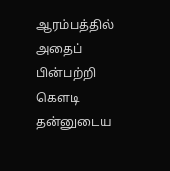ஆரம்பத்தில் அதைப் பின்பற்றி கௌடி தன்னுடைய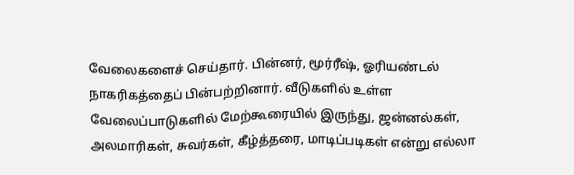வேலைகளைச் செய்தார். பின்னர், மூர்ரீஷ், ஓரியண்டல் நாகரிகத்தைப் பின்பற்றினார். வீடுகளில் உள்ள வேலைப்பாடுகளில் மேற்கூரையில் இருந்து, ஜன்னல்கள், அலமாரிகள், சுவர்கள், கீழ்த்தரை, மாடிப்படிகள் என்று எல்லா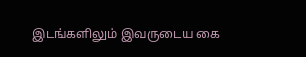இடங்களிலும் இவருடைய கை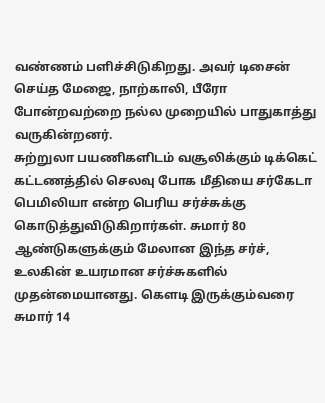வண்ணம் பளிச்சிடுகிறது. அவர் டிசைன் செய்த மேஜை, நாற்காலி, பீரோ போன்றவற்றை நல்ல முறையில் பாதுகாத்து வருகின்றனர்.
சுற்றுலா பயணிகளிடம் வசூலிக்கும் டிக்கெட் கட்டணத்தில் செலவு போக மீதியை சர்கேடா பெமிலியா என்ற பெரிய சர்ச்சுக்கு கொடுத்துவிடுகிறார்கள். சுமார் 80 ஆண்டுகளுக்கும் மேலான இந்த சர்ச், உலகின் உயரமான சர்ச்சுகளில் முதன்மையானது. கௌடி இருக்கும்வரை சுமார் 14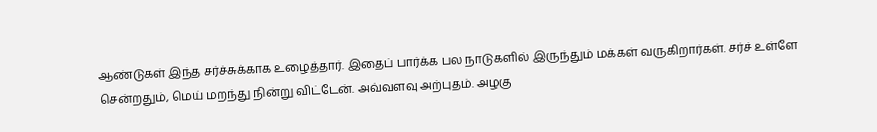ஆண்டுகள் இந்த சர்ச்சுக்காக உழைத்தார். இதைப் பார்க்க பல நாடுகளில் இருந்தும் மக்கள் வருகிறார்கள். சர்ச் உள்ளே சென்றதும், மெய் மறந்து நின்று விட்டேன். அவ்வளவு அற்புதம். அழகு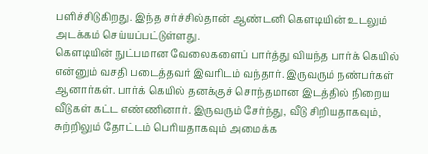பளிச்சிடுகிறது. இந்த சர்ச்சில்தான் ஆண்டனி கௌடியின் உடலும் அடக்கம் செய்யப்பட்டுள்ளது.
கௌடியின் நுட்பமான வேலைகளைப் பார்த்து வியந்த பார்க் கெயில் என்னும் வசதி படைத்தவர் இவரிடம் வந்தார். இருவரும் நண்பர்கள் ஆனார்கள். பார்க் கெயில் தனக்குச் சொந்தமான இடத்தில் நிறைய வீடுகள் கட்ட எண்ணினார். இருவரும் சேர்ந்து, வீடு சிறியதாகவும், சுற்றிலும் தோட்டம் பெரியதாகவும் அமைக்க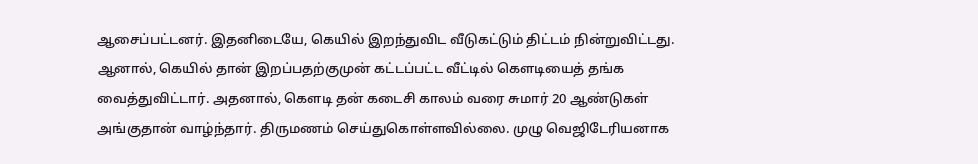ஆசைப்பட்டனர். இதனிடையே, கெயில் இறந்துவிட வீடுகட்டும் திட்டம் நின்றுவிட்டது. ஆனால், கெயில் தான் இறப்பதற்குமுன் கட்டப்பட்ட வீட்டில் கௌடியைத் தங்க வைத்துவிட்டார். அதனால், கௌடி தன் கடைசி காலம் வரை சுமார் 20 ஆண்டுகள் அங்குதான் வாழ்ந்தார். திருமணம் செய்துகொள்ளவில்லை. முழு வெஜிடேரியனாக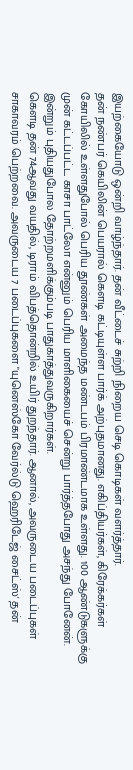இயற்கையோடு ஒன்றி வாழ்ந்தார். தன் வீட்டைச் சுற்றி நிறைய செடி கொடிகள் வளர்த்தார்.
தன் நண்பர் கெயிலின் பெயரால் கௌடி கட்டியுள்ள பார்க் அற்புதமானது. எகிப்தியர்கள், கிரேக்கர்கள் கோயிலில் உள்ளதுபோல் பெரிய தூண்கள் அமைந்த மண்டபம் பிரமாண்டமாக உள்ளது. 100 ஆண்டுகளுக்கு முன் கட்டப்பட்ட காசா பாட்லோ என்னும் பெரிய மாளிகையைச் சென்று பார்த்தபோது அசந்து போனேன். இன்றும் புதியதுபோல தோற்றமளிக்கும்படி பாதுகாத்துவருகிறார்கள்.
கௌடி தன் 74ஆவது வயதில், டிராம் விபத்தொன்றில் உயிர் துறந்தார். ஆனால், அவருடைய படைப்புகள் சாகாவரம் பெற்றவை. அவருடைய 7 படைப்புகளை "யுனெஸ்கோ வேர்ல்டு ஹெரிடேஜ் சைட்ஸ்' தன்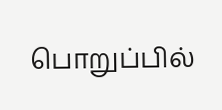பொறுப்பில்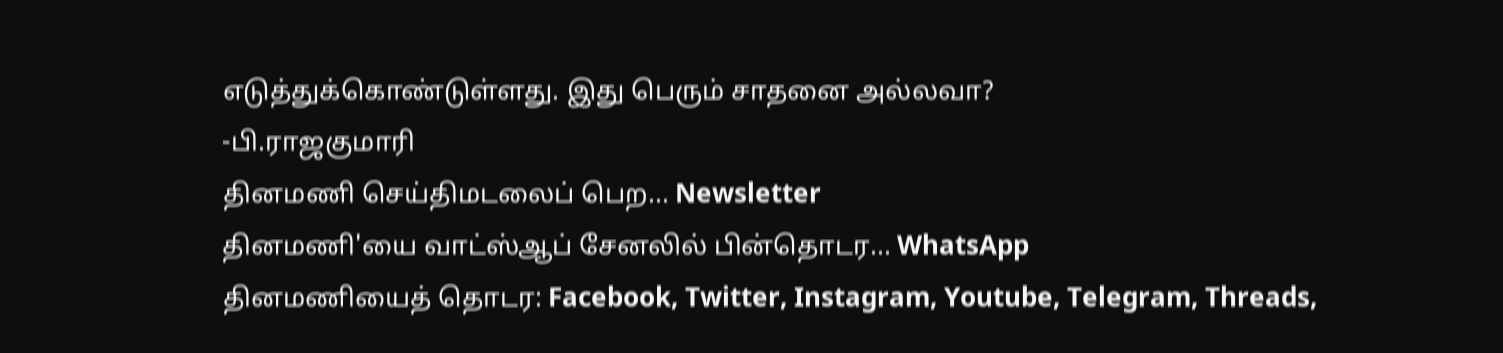எடுத்துக்கொண்டுள்ளது. இது பெரும் சாதனை அல்லவா?
-பி.ராஜகுமாரி
தினமணி செய்திமடலைப் பெற... Newsletter
தினமணி'யை வாட்ஸ்ஆப் சேனலில் பின்தொடர... WhatsApp
தினமணியைத் தொடர: Facebook, Twitter, Instagram, Youtube, Telegram, Threads,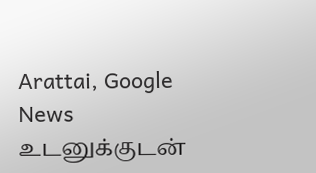Arattai, Google News
உடனுக்குடன்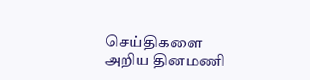செய்திகளை அறிய தினமணி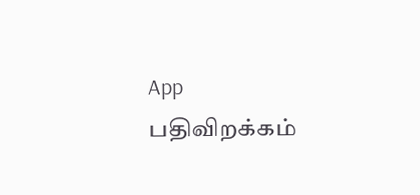App பதிவிறக்கம்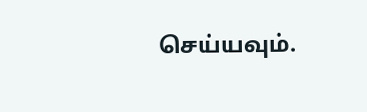செய்யவும்.